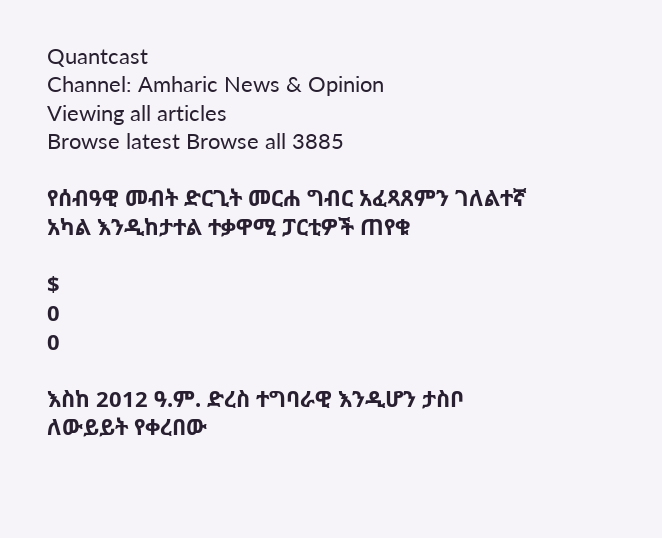Quantcast
Channel: Amharic News & Opinion
Viewing all articles
Browse latest Browse all 3885

የሰብዓዊ መብት ድርጊት መርሐ ግብር አፈጻጸምን ገለልተኛ አካል እንዲከታተል ተቃዋሚ ፓርቲዎች ጠየቁ

$
0
0

እስከ 2012 ዓ.ም. ድረስ ተግባራዊ እንዲሆን ታስቦ ለውይይት የቀረበው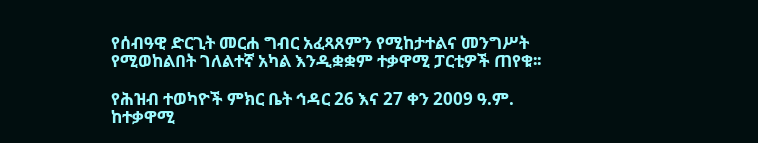የሰብዓዊ ድርጊት መርሐ ግብር አፈጻጸምን የሚከታተልና መንግሥት የሚወከልበት ገለልተኛ አካል እንዲቋቋም ተቃዋሚ ፓርቲዎች ጠየቁ፡፡

የሕዝብ ተወካዮች ምክር ቤት ኅዳር 26 እና 27 ቀን 2009 ዓ.ም. ከተቃዋሚ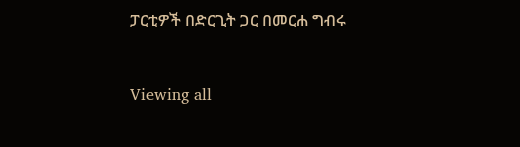ፓርቲዎች በድርጊት ጋር በመርሐ ግብሩ


Viewing all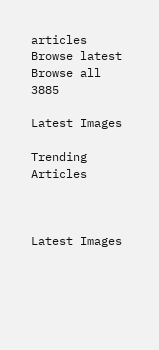articles
Browse latest Browse all 3885

Latest Images

Trending Articles



Latest Images